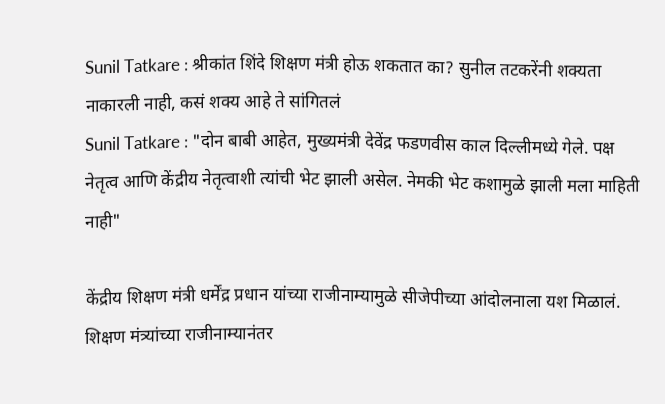Sunil Tatkare : श्रीकांत शिंदे शिक्षण मंत्री होऊ शकतात का? सुनील तटकरेंनी शक्यता नाकारली नाही, कसं शक्य आहे ते सांगितलं
Sunil Tatkare : "दोन बाबी आहेत, मुख्यमंत्री देवेंद्र फडणवीस काल दिल्लीमध्ये गेले. पक्ष नेतृत्व आणि केंद्रीय नेतृत्वाशी त्यांची भेट झाली असेल. नेमकी भेट कशामुळे झाली मला माहिती नाही"

केंद्रीय शिक्षण मंत्री धर्मेंद्र प्रधान यांच्या राजीनाम्यामुळे सीजेपीच्या आंदोलनाला यश मिळालं. शिक्षण मंत्र्यांच्या राजीनाम्यानंतर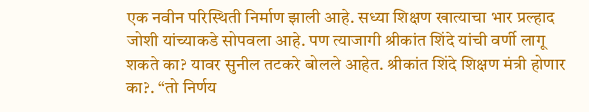एक नवीन परिस्थिती निर्माण झाली आहे. सध्या शिक्षण खात्याचा भार प्रल्हाद जोशी यांच्याकडे सोपवला आहे. पण त्याजागी श्रीकांत शिंदे यांची वर्णी लागू शकते का? यावर सुनील तटकरे बोलले आहेत. श्रीकांत शिंदे शिक्षण मंत्री होणार का?. “तो निर्णय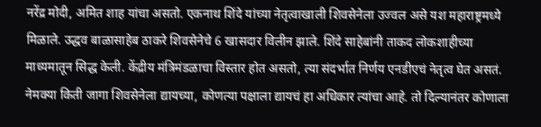नरेंद्र मोदी, अमित शाह यांचा असतो. एकनाथ शिंदे यांच्या नेतृत्वाखाली शिवसेनेला उज्वल असे यश महाराष्ट्रमध्ये मिळाले. उद्धव बाळासाहेब ठाकरे शिवसेनेचे 6 खासदार विलीन झाले. शिंदे साहेबांनी ताकद लोकशाहीच्या माध्यमातून सिद्ध केली. केंद्रीय मंत्रिमंडळाचा विस्तार होत असतो, त्या संदर्भात निर्णय एनडीएचं नेतृत्व घेत असतं. नेमक्या किती जागा शिवसेनेला द्यायच्या, कोणत्या पक्षाला द्यायचं हा अधिकार त्यांचा आहे. तो दिल्यानंतर कोणाला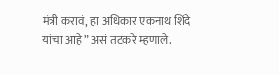मंत्री करावं, हा अधिकार एकनाथ शिंदे यांचा आहे” असं तटकरे म्हणाले.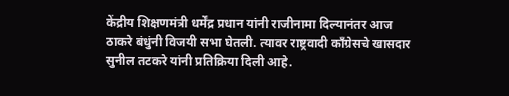केंद्रीय शिक्षणमंत्री धर्मेंद्र प्रधान यांनी राजीनामा दिल्यानंतर आज ठाकरे बंधुंनी विजयी सभा घेतली. त्यावर राष्ट्रवादी काँग्रेसचे खासदार सुनील तटकरे यांनी प्रतिक्रिया दिली आहे.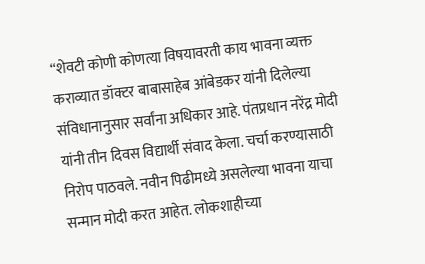“शेवटी कोणी कोणत्या विषयावरती काय भावना व्यक्त कराव्यात डॉक्टर बाबासाहेब आंबेडकर यांनी दिलेल्या संविधानानुसार सर्वांना अधिकार आहे. पंतप्रधान नरेंद्र मोदी यांनी तीन दिवस विद्यार्थी संवाद केला. चर्चा करण्यासाठी निरोप पाठवले. नवीन पिढीमध्ये असलेल्या भावना याचा सन्मान मोदी करत आहेत. लोकशाहीच्या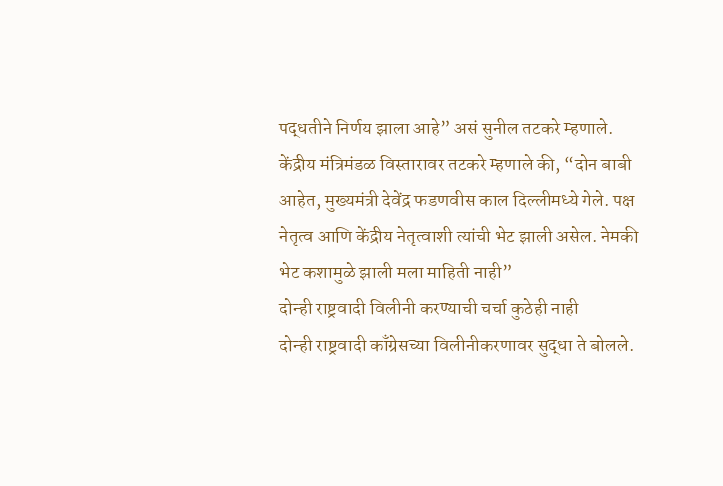पद्धतीने निर्णय झाला आहे” असं सुनील तटकरे म्हणाले. केंद्रीय मंत्रिमंडळ विस्तारावर तटकरे म्हणाले की, “दोन बाबी आहेत, मुख्यमंत्री देवेंद्र फडणवीस काल दिल्लीमध्ये गेले. पक्ष नेतृत्व आणि केंद्रीय नेतृत्वाशी त्यांची भेट झाली असेल. नेमकी भेट कशामुळे झाली मला माहिती नाही”
दोन्ही राष्ट्रवादी विलीनी करण्याची चर्चा कुठेही नाही
दोन्ही राष्ट्रवादी काँग्रेसच्या विलीनीकरणावर सुद्धा ते बोलले.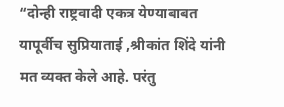“दोन्ही राष्ट्रवादी एकत्र येण्याबाबत यापूर्वीच सुप्रियाताई ,श्रीकांत शिंदे यांनी मत व्यक्त केले आहे. परंतु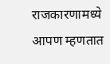राजकारणामध्ये आपण म्हणतात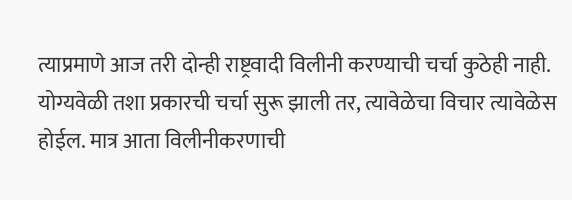त्याप्रमाणे आज तरी दोन्ही राष्ट्रवादी विलीनी करण्याची चर्चा कुठेही नाही. योग्यवेळी तशा प्रकारची चर्चा सुरू झाली तर, त्यावेळेचा विचार त्यावेळेस होईल. मात्र आता विलीनीकरणाची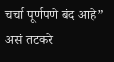चर्चा पूर्णपणे बंद आहे” असं तटकरे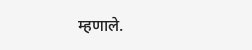म्हणाले.